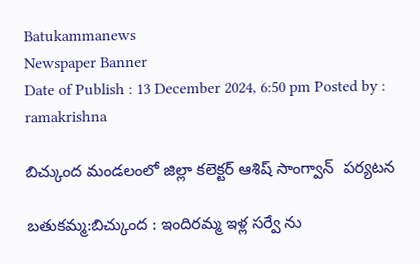Batukammanews
Newspaper Banner
Date of Publish : 13 December 2024, 6:50 pm Posted by : ramakrishna

బిచ్కుంద మండలంలో జిల్లా కలెక్టర్ ఆశిష్ సాంగ్వాన్  పర్యటన

బతుకమ్మ:బిచ్కుంద : ఇందిరమ్మ ఇళ్ల సర్వే ను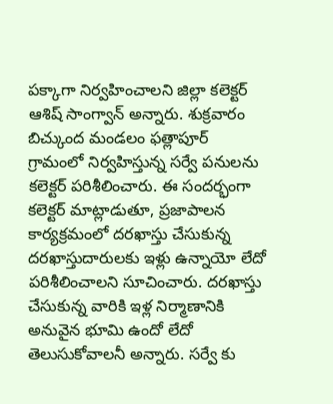పక్కాగా నిర్వహించాలని జిల్లా కలెక్టర్ ఆశిష్ సాంగ్వాన్ అన్నారు. శుక్రవారం బిచ్కుంద మండలం ఫత్లాపూర్ గ్రామంలో నిర్వహిస్తున్న సర్వే పనులను కలెక్టర్ పరిశీలించారు. ఈ సందర్భంగా కలెక్టర్ మాట్లాడుతూ, ప్రజాపాలన కార్యక్రమంలో దరఖాస్తు చేసుకున్న దరఖాస్తుదారులకు ఇళ్లు ఉన్నాయో లేదో పరిశీలించాలని సూచించారు. దరఖాస్తు చేసుకున్న వారికి ఇళ్ల నిర్మాణానికి అనువైన భూమి ఉందో లేదో తెలుసుకోవాలనీ అన్నారు. సర్వే కు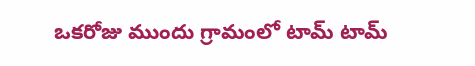ఒకరోజు ముందు గ్రామంలో టామ్ టామ్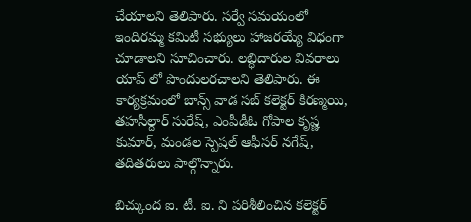చేయాలని తెలిపారు. సర్వే సమయంలో ఇందిరమ్మ కమిటీ సభ్యులు హాజరయ్యే విధంగా చూడాలని సూచించారు. లబ్ధిదారుల వివరాలు యాప్ లో పొందులరచాలని తెలిపారు. ఈ కార్యక్రమంలో బాన్స్ వాడ సబ్ కలెక్టర్ కిరణ్మయి, తహసీల్దార్ సురేష్, ఎంపీడీఓ గోపాల కృష్ణ కుమార్, మండల స్పెషల్ ఆఫీసర్ నగేష్, తదితరులు పాల్గొన్నారు.

బిచ్కుంద ఐ. టీ. ఐ. ని పరిశీలించిన కలెక్టర్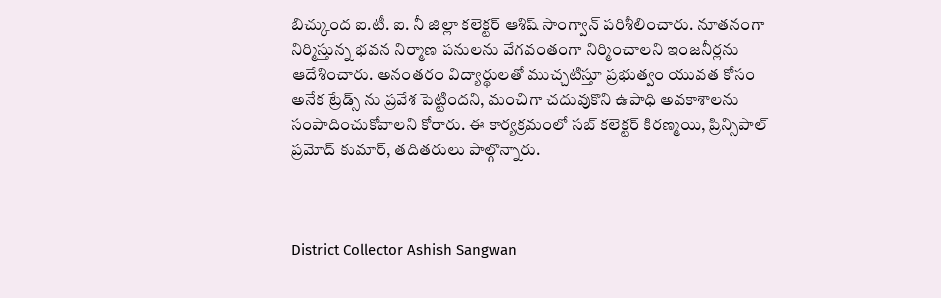బిచ్కుంద ఐ.టీ. ఐ. నీ జిల్లా కలెక్టర్ ఆశిష్ సాంగ్వాన్ పరిశీలించారు. నూతనంగా నిర్మిస్తున్న భవన నిర్మాణ పనులను వేగవంతంగా నిర్మించాలని ఇంజనీర్లను ఆదేశించారు. అనంతరం విద్యార్థులతో ముచ్చటిస్తూ ప్రభుత్వం యువత కోసం అనేక ట్రేడ్స్ ను ప్రవేశ పెట్టిందని, మంచిగా చదువుకొని ఉపాధి అవకాశాలను సంపాదించుకోవాలని కోరారు. ఈ కార్యక్రమంలో సబ్ కలెక్టర్ కిరణ్మయి, ప్రిన్సిపాల్ ప్రమోద్ కుమార్, తదితరులు పాల్గొన్నారు.



District Collector Ashish Sangwan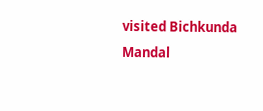visited Bichkunda Mandal